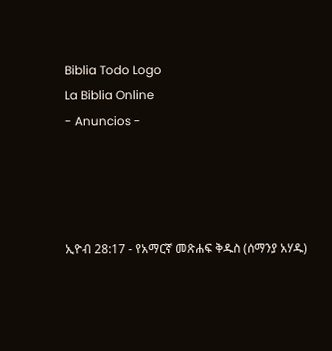Biblia Todo Logo
La Biblia Online
- Anuncios -




ኢዮብ 28:17 - የአማርኛ መጽሐፍ ቅዱስ (ሰማንያ አሃዱ)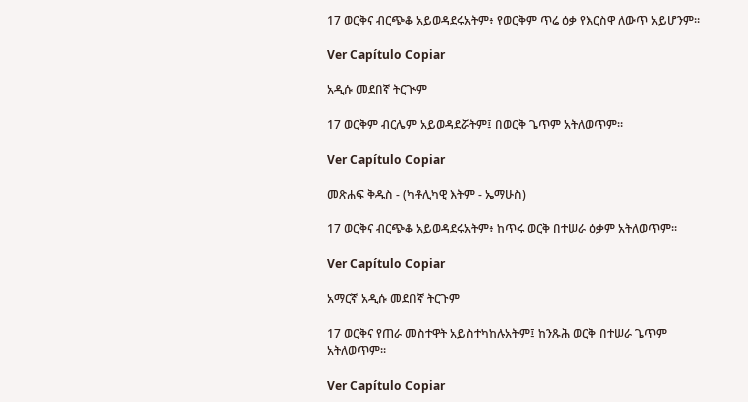17 ወርቅና ብርጭቆ አይወዳደሩአትም፥ የወርቅም ጥሬ ዕቃ የእርስዋ ለውጥ አይሆንም።

Ver Capítulo Copiar

አዲሱ መደበኛ ትርጒም

17 ወርቅም ብርሌም አይወዳደሯትም፤ በወርቅ ጌጥም አትለወጥም።

Ver Capítulo Copiar

መጽሐፍ ቅዱስ - (ካቶሊካዊ እትም - ኤማሁስ)

17 ወርቅና ብርጭቆ አይወዳደሩአትም፥ ከጥሩ ወርቅ በተሠራ ዕቃም አትለወጥም።

Ver Capítulo Copiar

አማርኛ አዲሱ መደበኛ ትርጉም

17 ወርቅና የጠራ መስተዋት አይስተካከሉአትም፤ ከንጹሕ ወርቅ በተሠራ ጌጥም አትለወጥም።

Ver Capítulo Copiar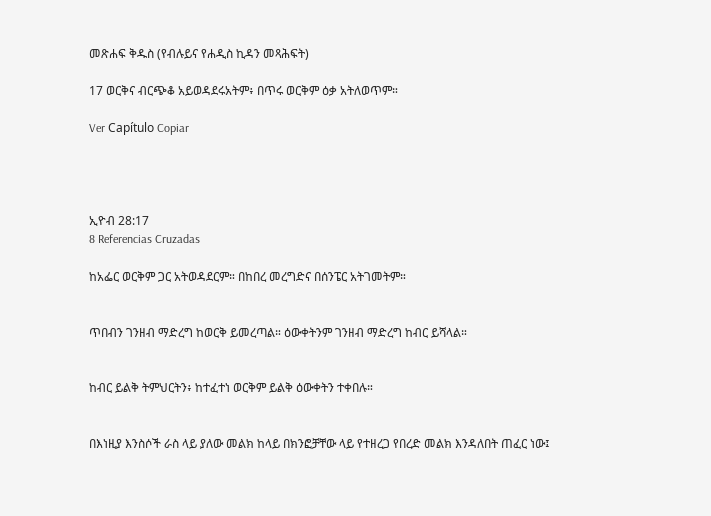መጽሐፍ ቅዱስ (የብሉይና የሐዲስ ኪዳን መጻሕፍት)

17 ወርቅና ብርጭቆ አይወዳደሩአትም፥ በጥሩ ወርቅም ዕቃ አትለወጥም።

Ver Capítulo Copiar




ኢዮብ 28:17
8 Referencias Cruzadas

ከአፌር ወርቅም ጋር አትወዳደርም። በከበረ መረግድና በሰንፔር አትገመትም።


ጥበብን ገንዘብ ማድረግ ከወርቅ ይመረጣል። ዕውቀትንም ገንዘብ ማድረግ ከብር ይሻላል።


ከብር ይልቅ ትምህርትን፥ ከተፈተነ ወርቅም ይልቅ ዕውቀትን ተቀበሉ።


በእነዚያ እንስሶች ራስ ላይ ያለው መልክ ከላይ በክንፎቻቸው ላይ የተዘረጋ የበረድ መልክ እንዳለበት ጠፈር ነው፤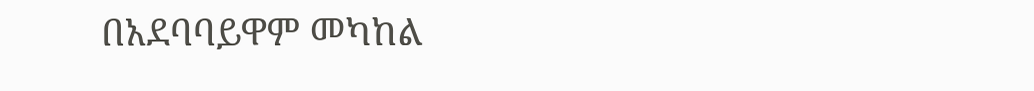በአደባባይዋም መካከል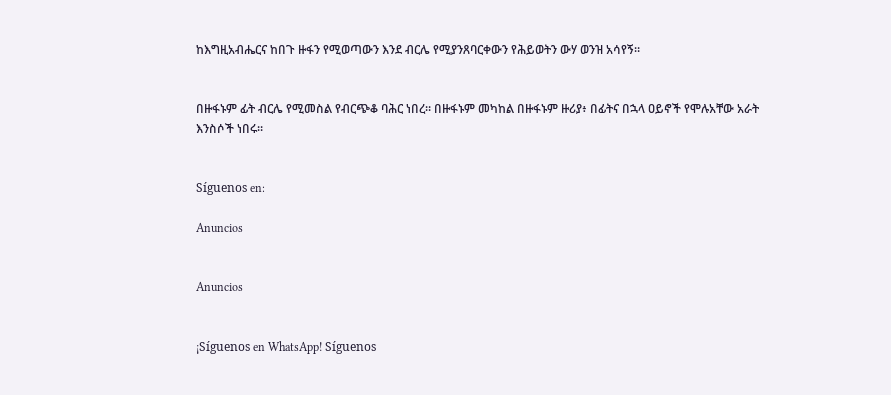ከእግዚአብሔርና ከበጉ ዙፋን የሚወጣውን እንደ ብርሌ የሚያንጸባርቀውን የሕይወትን ውሃ ወንዝ አሳየኝ።


በዙፋኑም ፊት ብርሌ የሚመስል የብርጭቆ ባሕር ነበረ። በዙፋኑም መካከል በዙፋኑም ዙሪያ፥ በፊትና በኋላ ዐይኖች የሞሉአቸው አራት እንስሶች ነበሩ።


Síguenos en:

Anuncios


Anuncios


¡Síguenos en WhatsApp! Síguenos